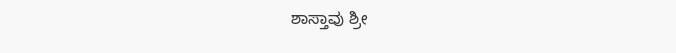ಶಾಸ್ತಾವು ಶ್ರೀ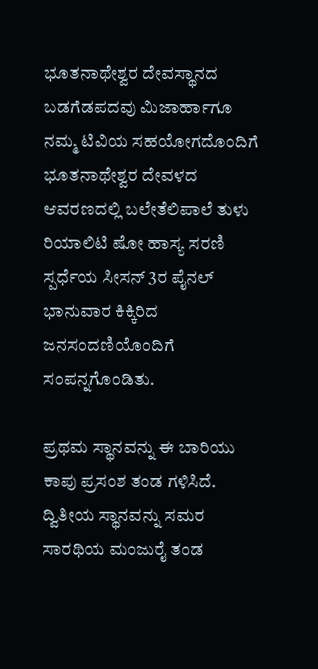ಭೂತನಾಥೇಶ್ವರ ದೇವಸ್ಥಾನದ ಬಡಗೆಡಪದವು ಮಿಜಾರ್ಹಾಗೂ ನಮ್ಮ ಟಿವಿಯ ಸಹಯೋಗದೊಂದಿಗೆ ಭೂತನಾಥೇಶ್ವರ ದೇವಳದ ಆವರಣದಲ್ಲಿ ಬಲೇತೆಲಿಪಾಲೆ ತುಳು ರಿಯಾಲಿಟಿ ಷೋ ಹಾಸ್ಯ ಸರಣಿ ಸ್ಪರ್ಧೆಯ ಸೀಸನ್ 3ರ ಪೈನಲ್ ಭಾನುವಾರ ಕಿಕ್ಕಿರಿದ ಜನಸಂದಣಿಯೊಂದಿಗೆ ಸಂಪನ್ನಗೊಂಡಿತು.

ಪ್ರಥಮ ಸ್ಥಾನವನ್ನು ಈ ಬಾರಿಯು ಕಾಪು ಪ್ರಸಂಶ ತಂಡ ಗಳಿಸಿದೆ. ದ್ವಿತೀಯ ಸ್ಥಾನವನ್ನು ಸಮರ ಸಾರಥಿಯ ಮಂಜುರೈ ತಂಡ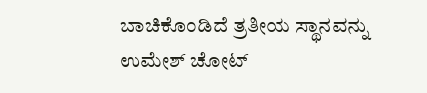ಬಾಚಿಕೊಂಡಿದೆ ತ್ರತೀಯ ಸ್ಥಾನವನ್ನು ಉಮೇಶ್ ಚೋಟ್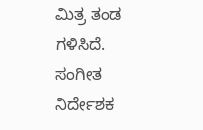ಮಿತ್ರ ತಂಡ ಗಳಿಸಿದೆ.
ಸಂಗೀತ ನಿರ್ದೇಶಕ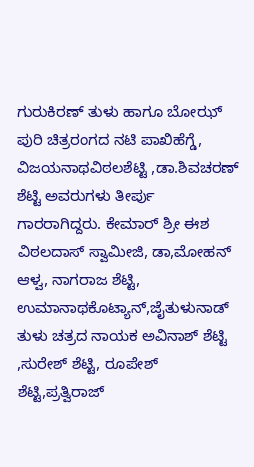ಗುರುಕಿರಣ್ ತುಳು ಹಾಗೂ ಬೋಝ್ ಪುರಿ ಚಿತ್ರರಂಗದ ನಟಿ ಪಾಖಿಹೆಗ್ಡೆ, ವಿಜಯನಾಥವಿಠಲಶೆಟ್ಟಿ ,ಡಾ.ಶಿವಚರಣ್ ಶೆಟ್ಟಿ ಅವರುಗಳು ತೀರ್ಪು ಗಾರರಾಗಿದ್ದರು. ಕೇಮಾರ್ ಶ್ರೀ ಈಶ ವಿಠಲದಾಸ್ ಸ್ವಾಮೀಜಿ, ಡಾ,ಮೋಹನ್ ಆಳ್ವ, ನಾಗರಾಜ ಶೆಟ್ಟಿ, ಉಮಾನಾಥಕೊಟ್ಯಾನ್,ಜೈತುಳುನಾಡ್ ತುಳು ಚತ್ರದ ನಾಯಕ ಅವಿನಾಶ್ ಶೆಟ್ಟಿ ,ಸುರೇಶ್ ಶೆಟ್ಟಿ, ರೂಪೇಶ್ ಶೆಟ್ಟಿ,ಪ್ರತ್ವಿರಾಜ್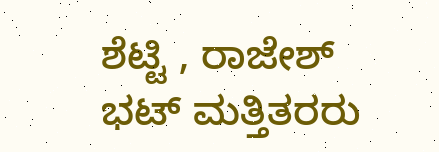ಶೆಟ್ಟಿ , ರಾಜೇಶ್ ಭಟ್ ಮತ್ತಿತರರು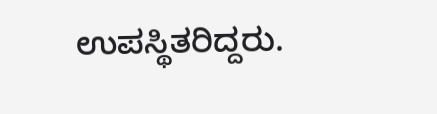ಉಪಸ್ಥಿತರಿದ್ದರು.